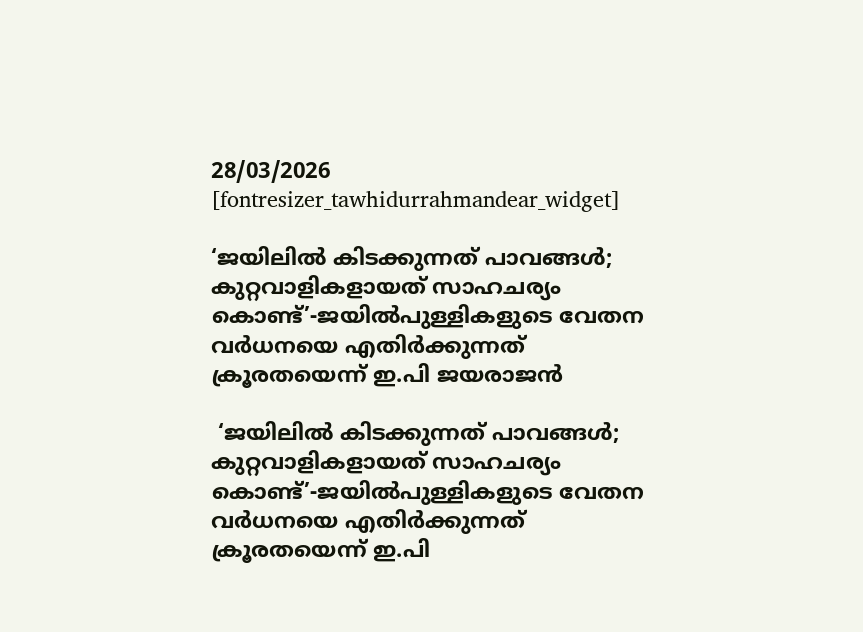28/03/2026
[fontresizer_tawhidurrahmandear_widget]

‘ജയിലില്‍ കിടക്കുന്നത് പാവങ്ങള്‍; കുറ്റവാളികളായത് സാഹചര്യം കൊണ്ട്’-ജയില്‍പുള്ളികളുടെ വേതന വര്‍ധനയെ എതിര്‍ക്കുന്നത് ക്രൂരതയെന്ന് ഇ.പി ജയരാജന്‍

 ‘ജയിലില്‍ കിടക്കുന്നത് പാവങ്ങള്‍; കുറ്റവാളികളായത് സാഹചര്യം കൊണ്ട്’-ജയില്‍പുള്ളികളുടെ വേതന വര്‍ധനയെ എതിര്‍ക്കുന്നത് ക്രൂരതയെന്ന് ഇ.പി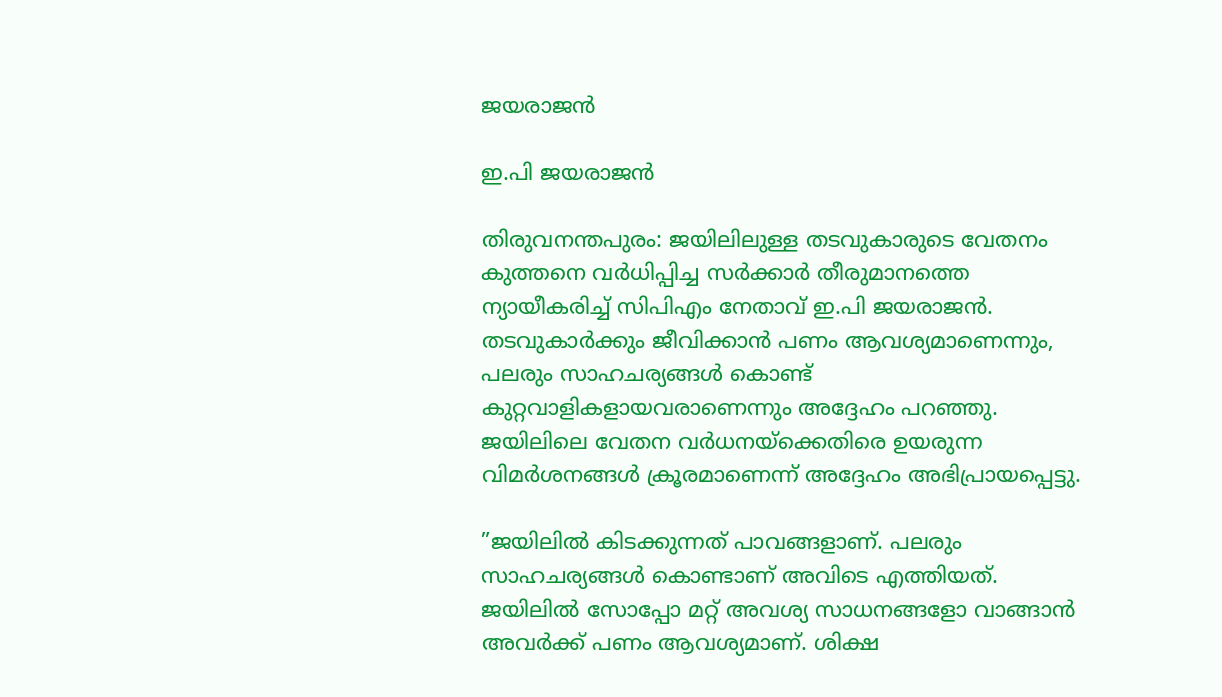ജയരാജന്‍

ഇ.പി ജയരാജന്‍

തിരുവനന്തപുരം: ജയിലിലുള്ള തടവുകാരുടെ വേതനം കുത്തനെ വര്‍ധിപ്പിച്ച സര്‍ക്കാര്‍ തീരുമാനത്തെ ന്യായീകരിച്ച് സിപിഎം നേതാവ് ഇ.പി ജയരാജന്‍. തടവുകാര്‍ക്കും ജീവിക്കാന്‍ പണം ആവശ്യമാണെന്നും, പലരും സാഹചര്യങ്ങള്‍ കൊണ്ട് കുറ്റവാളികളായവരാണെന്നും അദ്ദേഹം പറഞ്ഞു. ജയിലിലെ വേതന വര്‍ധനയ്‌ക്കെതിരെ ഉയരുന്ന വിമര്‍ശനങ്ങള്‍ ക്രൂരമാണെന്ന് അദ്ദേഹം അഭിപ്രായപ്പെട്ടു.

”ജയിലില്‍ കിടക്കുന്നത് പാവങ്ങളാണ്. പലരും സാഹചര്യങ്ങള്‍ കൊണ്ടാണ് അവിടെ എത്തിയത്. ജയിലില്‍ സോപ്പോ മറ്റ് അവശ്യ സാധനങ്ങളോ വാങ്ങാന്‍ അവര്‍ക്ക് പണം ആവശ്യമാണ്. ശിക്ഷ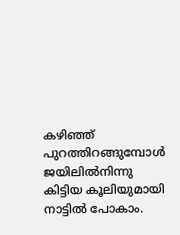കഴിഞ്ഞ് പുറത്തിറങ്ങുമ്പോള്‍ ജയിലില്‍നിന്നു കിട്ടിയ കൂലിയുമായി നാട്ടില്‍ പോകാം.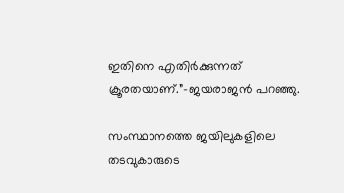ഇതിനെ എതിര്‍ക്കുന്നത് ക്രൂരതയാണ്.”-ജയരാജന്‍ പറഞ്ഞു.

സംസ്ഥാനത്തെ ജയിലുകളിലെ തടവുകാരുടെ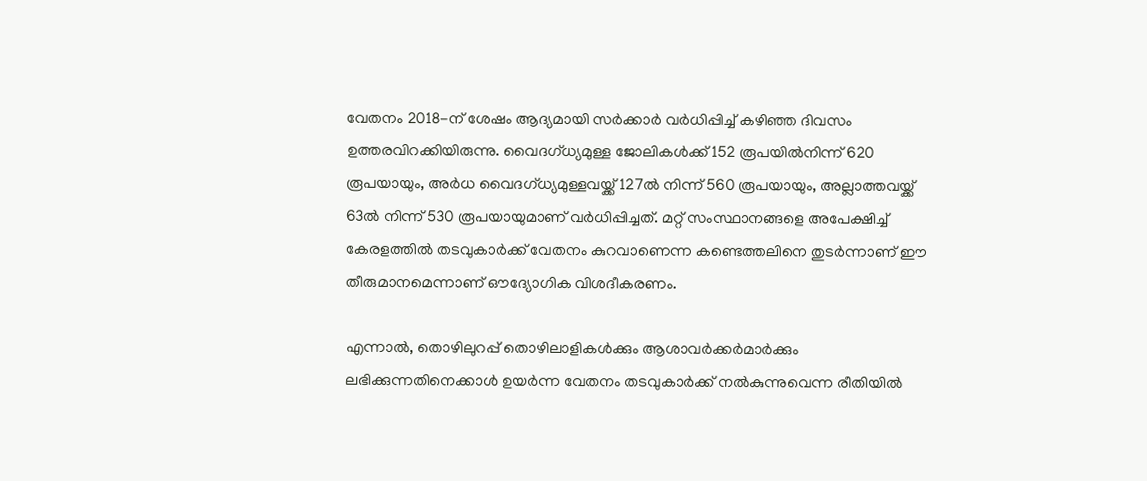വേതനം 2018-ന് ശേഷം ആദ്യമായി സര്‍ക്കാര്‍ വര്‍ധിപ്പിച്ച് കഴിഞ്ഞ ദിവസം ഉത്തരവിറക്കിയിരുന്നു. വൈദഗ്ധ്യമുള്ള ജോലികള്‍ക്ക് 152 രൂപയില്‍നിന്ന് 620 രൂപയായും, അര്‍ധ വൈദഗ്ധ്യമുള്ളവയ്ക്ക് 127ല്‍ നിന്ന് 560 രൂപയായും, അല്ലാത്തവയ്ക്ക് 63ല്‍ നിന്ന് 530 രൂപയായുമാണ് വര്‍ധിപ്പിച്ചത്. മറ്റ് സംസ്ഥാനങ്ങളെ അപേക്ഷിച്ച് കേരളത്തില്‍ തടവുകാര്‍ക്ക് വേതനം കുറവാണെന്ന കണ്ടെത്തലിനെ തുടര്‍ന്നാണ് ഈ തീരുമാനമെന്നാണ് ഔദ്യോഗിക വിശദീകരണം.

എന്നാല്‍, തൊഴിലുറപ്പ് തൊഴിലാളികള്‍ക്കും ആശാവര്‍ക്കര്‍മാര്‍ക്കും ലഭിക്കുന്നതിനെക്കാള്‍ ഉയര്‍ന്ന വേതനം തടവുകാര്‍ക്ക് നല്‍കുന്നുവെന്ന രീതിയില്‍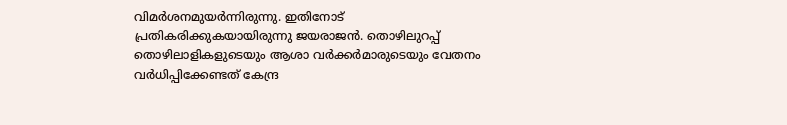വിമര്‍ശനമുയര്‍ന്നിരുന്നു. ഇതിനോട് പ്രതികരിക്കുകയായിരുന്നു ജയരാജന്‍. തൊഴിലുറപ്പ് തൊഴിലാളികളുടെയും ആശാ വര്‍ക്കര്‍മാരുടെയും വേതനം വര്‍ധിപ്പിക്കേണ്ടത് കേന്ദ്ര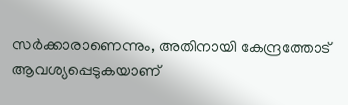സര്‍ക്കാരാണെന്നും, അതിനായി കേന്ദ്രത്തോട് ആവശ്യപ്പെടുകയാണ്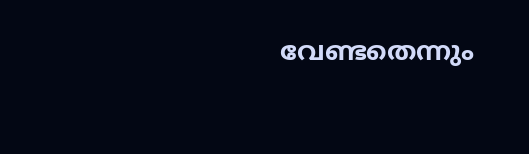വേണ്ടതെന്നും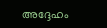അദ്ദേഹം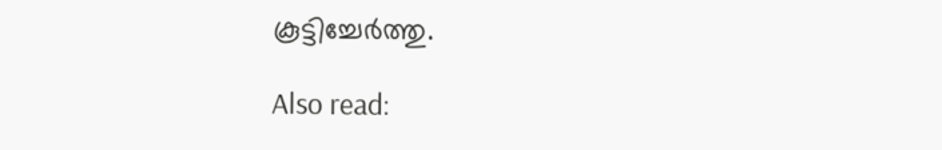കൂട്ടിച്ചേര്‍ത്തു.

Also read: